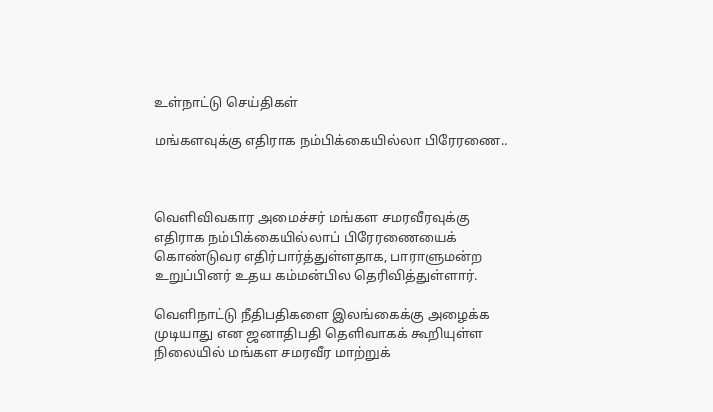உள்நாட்டு செய்திகள்

மங்களவுக்கு எதிராக நம்பிக்கையில்லா பிரேரணை..



வௌிவிவகார அமைச்சர் மங்கள சமரவீரவுக்கு எதிராக நம்பிக்கையில்லாப் பிரேரணையைக் கொண்டுவர எதிர்பார்த்துள்ளதாக, பாராளுமன்ற உறுப்பினர் உதய கம்மன்பில தெரிவித்துள்ளார்.

வெளிநாட்டு நீதிபதிகளை இலங்கைக்கு அழைக்க முடியாது என ஜனாதிபதி தௌிவாகக் கூறியுள்ள நிலையில் மங்கள சமரவீர மாற்றுக்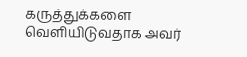கருத்துக்களை வௌியிடுவதாக அவர்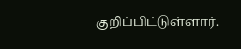குறிப்பிட்டுள்ளார்.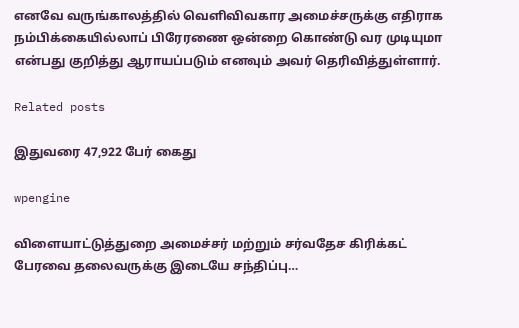எனவே வருங்காலத்தில் வெளிவிவகார அமைச்சருக்கு எதிராக நம்பிக்கையில்லாப் பிரேரணை ஒன்றை கொண்டு வர முடியுமா என்பது குறித்து ஆராயப்படும் எனவும் அவர் தெரிவித்துள்ளார்.

Related posts

இதுவரை 47,922 பேர் கைது

wpengine

விளையாட்டுத்துறை அமைச்சர் மற்றும் சர்வதேச கிரிக்கட் பேரவை தலைவருக்கு இடையே சந்திப்பு…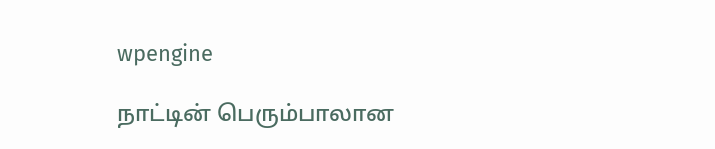wpengine

நாட்டின் பெரும்பாலான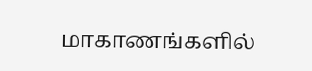மாகாணங்களில்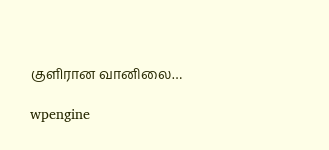குளிரான வானிலை…

wpengine